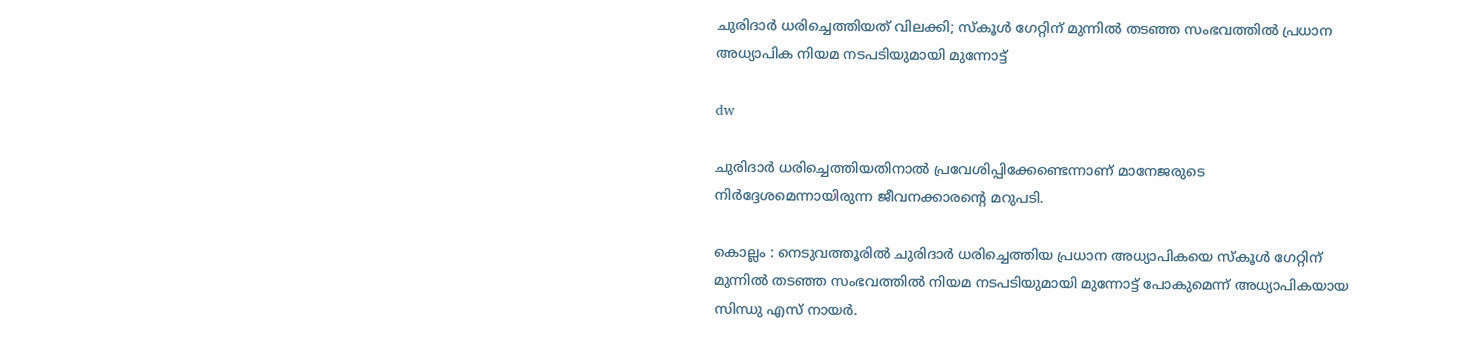ചുരിദാര്‍ ധരിച്ചെത്തിയത് വിലക്കി; സ്കൂള്‍ ഗേറ്റിന് മുന്നില്‍ തടഞ്ഞ സംഭവത്തില്‍ പ്രധാന അധ്യാപിക നിയമ നടപടിയുമായി മുന്നോട്ട്

dw

ചുരിദാർ ധരിച്ചെത്തിയതിനാല്‍ പ്രവേശിപ്പിക്കേണ്ടെന്നാണ് മാനേജരുടെ നിർദ്ദേശമെന്നായിരുന്ന ജീവനക്കാരൻ്റെ മറുപടി.

കൊല്ലം : നെടുവത്തൂരില്‍ ചുരിദാർ ധരിച്ചെത്തിയ പ്രധാന അധ്യാപികയെ സ്കൂള്‍ ഗേറ്റിന് മുന്നില്‍ തടഞ്ഞ സംഭവത്തില്‍ നിയമ നടപടിയുമായി മുന്നോട്ട് പോകുമെന്ന് അധ്യാപികയായ സിന്ധു എസ് നായർ.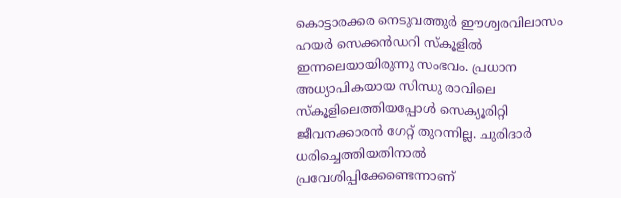കൊട്ടാരക്കര നെടുവത്തുർ ഈശ്വരവിലാസം ഹയർ സെക്കൻഡറി സ്കൂളില്‍ ഇന്നലെയായിരുന്നു സംഭവം. പ്രധാന അധ്യാപികയായ സിന്ധു രാവിലെ സ്കൂളിലെത്തിയപ്പോള്‍ സെക്യൂരിറ്റി ജീവനക്കാരൻ ഗേറ്റ് തുറന്നില്ല. ചുരിദാർ ധരിച്ചെത്തിയതിനാല്‍ പ്രവേശിപ്പിക്കേണ്ടെന്നാണ്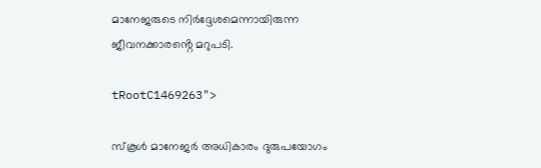മാനേജരുടെ നിർദ്ദേശമെന്നായിരുന്ന ജീവനക്കാരൻ്റെ മറുപടി.

tRootC1469263">

സ്കൂള്‍ മാനേജർ അധികാരം ദുരുപയോഗം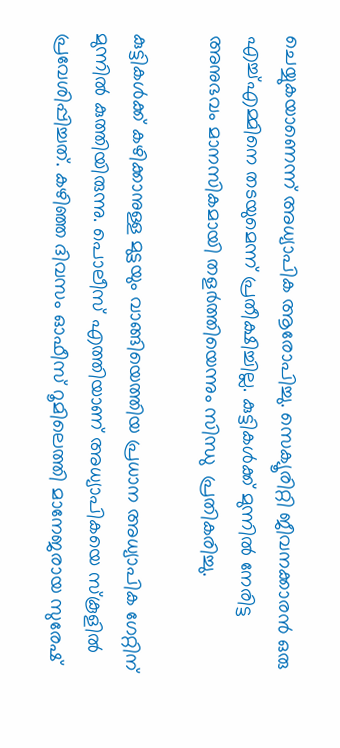ചെയ്യുകയാണെന്ന് അധ്യാപിക ആരോപിച്ചു. സെക്യൂരിറ്റി ജീവനക്കാരൻ ഒരു എച്ച്‌എമ്മിനെ തടയുമെന്ന് പ്രതീക്ഷിച്ചില്ല. കുട്ടികള്‍ക്ക് മുന്നില്‍ നേരിട്ട അനുഭവം മാനസികമായി തളർത്തിയെന്നും സിന്ധു  പ്രതികരിച്ചു.

കുട്ടികള്‍ക്ക് കഴിക്കാനുള്ള മുട്ടയും വാങ്ങിയെത്തിയ പ്രധാന അധ്യാപിക ഗേറ്റിന് മുന്നില്‍ കുത്തിയിരുന്നു. പൊലീസ് എത്തിയാണ് അധ്യാപികയെ സ്കൂളില്‍ പ്രവേശിപ്പിച്ചത്. കഴിഞ്ഞ ദിവസം ഓഫീസ് റൂമിലെത്തി മാനേജരായ സുരേഷ്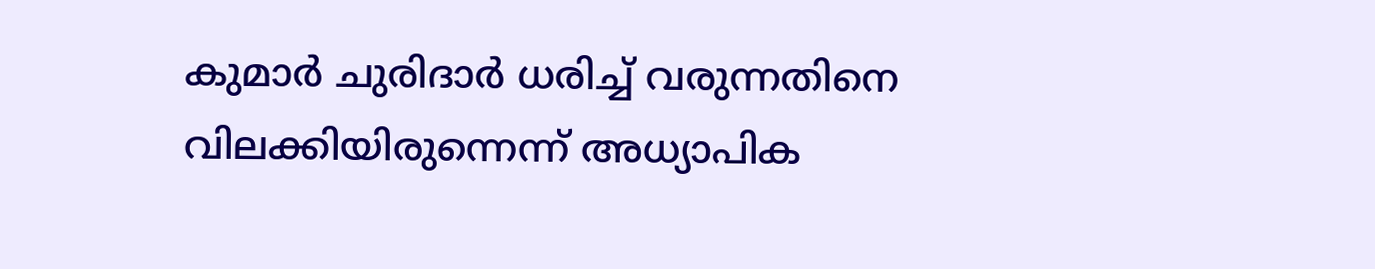കുമാർ ചുരിദാർ ധരിച്ച്‌ വരുന്നതിനെ വിലക്കിയിരുന്നെന്ന് അധ്യാപിക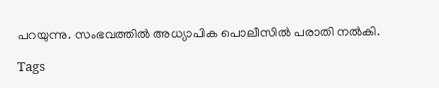പറയുന്നു. സംഭവത്തില്‍ അധ്യാപിക പൊലീസില്‍ പരാതി നല്‍കി.

Tags